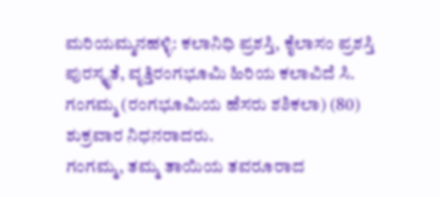ಮರಿಯಮ್ಮನಹಳ್ಳಿ: ಕಲಾನಿಧಿ ಪ್ರಶಸ್ತಿ, ಕೈಲಾಸಂ ಪ್ರಶಸ್ತಿ ಪುರಸ್ಕೃತೆ, ವೃತ್ತಿರಂಗಭೂಮಿ ಹಿರಿಯ ಕಲಾವಿದೆ ಸಿ. ಗಂಗಮ್ಮ (ರಂಗಭೂಮಿಯ ಹೆಸರು ಶಶಿಕಲಾ) (80) ಶುಕ್ರವಾರ ನಿಧನರಾದರು.
ಗಂಗಮ್ಮ, ತಮ್ಮ ತಾಯಿಯ ತವರೂರಾದ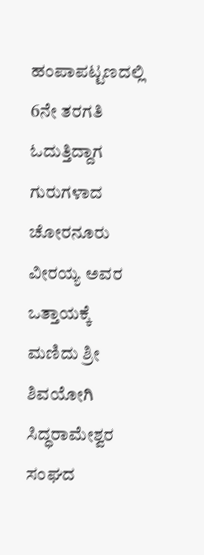ಹಂಪಾಪಟ್ಟಣದಲ್ಲಿ 6ನೇ ತರಗತಿ ಓದುತ್ತಿದ್ದಾಗ ಗುರುಗಳಾದ ಚೋರನೂರು ವೀರಯ್ಯ ಅವರ ಒತ್ತಾಯಕ್ಕೆ ಮಣಿದು ಶ್ರೀ ಶಿವಯೋಗಿ ಸಿದ್ಧರಾಮೇಶ್ವರ ಸಂಘದ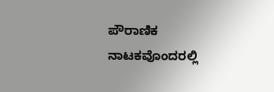ಪೌರಾಣಿಕ ನಾಟಕವೊಂದರಲ್ಲಿ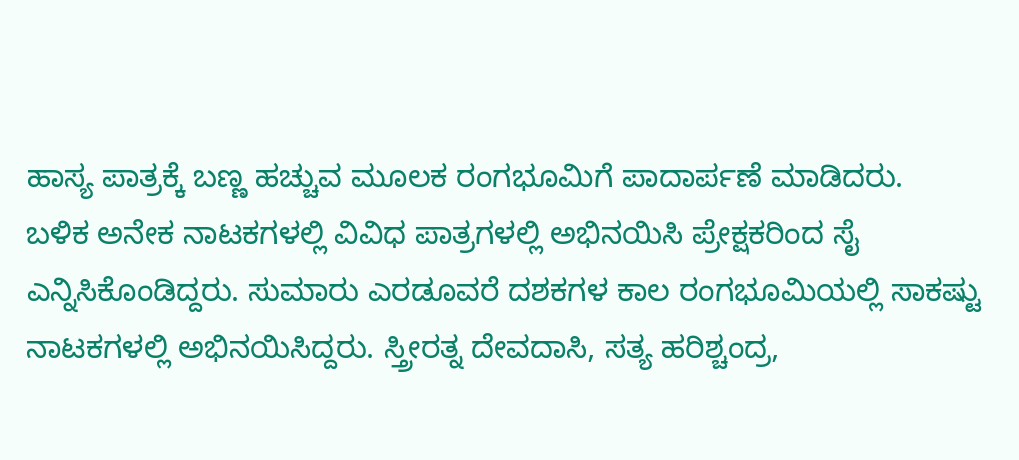ಹಾಸ್ಯ ಪಾತ್ರಕ್ಕೆ ಬಣ್ಣ ಹಚ್ಚುವ ಮೂಲಕ ರಂಗಭೂಮಿಗೆ ಪಾದಾರ್ಪಣೆ ಮಾಡಿದರು.
ಬಳಿಕ ಅನೇಕ ನಾಟಕಗಳಲ್ಲಿ ವಿವಿಧ ಪಾತ್ರಗಳಲ್ಲಿ ಅಭಿನಯಿಸಿ ಪ್ರೇಕ್ಷಕರಿಂದ ಸೈ ಎನ್ನಿಸಿಕೊಂಡಿದ್ದರು. ಸುಮಾರು ಎರಡೂವರೆ ದಶಕಗಳ ಕಾಲ ರಂಗಭೂಮಿಯಲ್ಲಿ ಸಾಕಷ್ಟು ನಾಟಕಗಳಲ್ಲಿ ಅಭಿನಯಿಸಿದ್ದರು. ಸ್ತ್ರೀರತ್ನ ದೇವದಾಸಿ, ಸತ್ಯ ಹರಿಶ್ಚಂದ್ರ,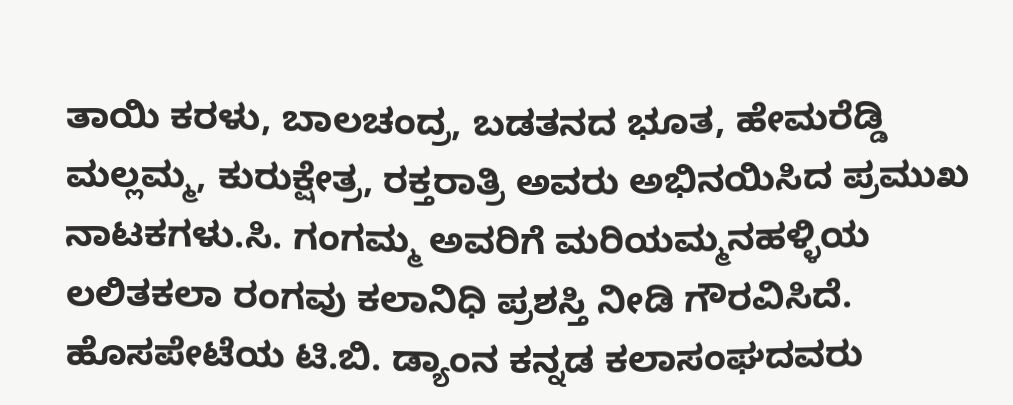ತಾಯಿ ಕರಳು, ಬಾಲಚಂದ್ರ, ಬಡತನದ ಭೂತ, ಹೇಮರೆಡ್ಡಿ ಮಲ್ಲಮ್ಮ, ಕುರುಕ್ಷೇತ್ರ, ರಕ್ತರಾತ್ರಿ ಅವರು ಅಭಿನಯಿಸಿದ ಪ್ರಮುಖ ನಾಟಕಗಳು.ಸಿ. ಗಂಗಮ್ಮ ಅವರಿಗೆ ಮರಿಯಮ್ಮನಹಳ್ಳಿಯ ಲಲಿತಕಲಾ ರಂಗವು ಕಲಾನಿಧಿ ಪ್ರಶಸ್ತಿ ನೀಡಿ ಗೌರವಿಸಿದೆ. ಹೊಸಪೇಟೆಯ ಟಿ.ಬಿ. ಡ್ಯಾಂನ ಕನ್ನಡ ಕಲಾಸಂಘದವರು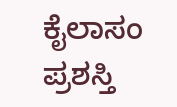ಕೈಲಾಸಂ ಪ್ರಶಸ್ತಿ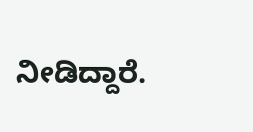ನೀಡಿದ್ದಾರೆ.